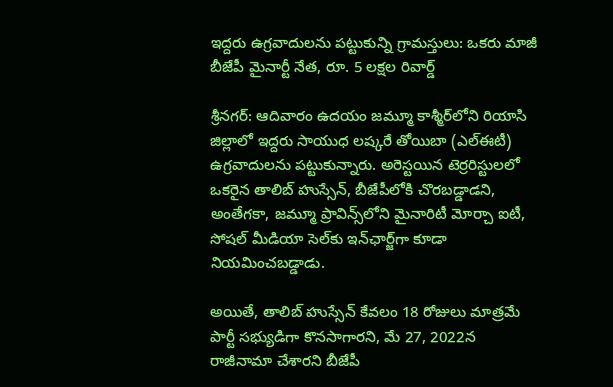ఇద్దరు ఉగ్రవాదులను పట్టుకున్ని గ్రామస్తులు: ఒకరు మాజీ బీజేపీ మైనార్టీ నేత, రూ. 5 లక్షల రివార్డ్

శ్రీనగర్: ఆదివారం ఉదయం జమ్మూ కాశ్మీర్‌లోని రియాసి జిల్లాలో ఇద్దరు సాయుధ లష్కరే తోయిబా (ఎల్‌ఈటీ) ఉగ్రవాదులను పట్టుకున్నారు. అరెస్టయిన టెర్రరిస్టులలో ఒకరైన తాలిబ్ హుస్సేన్, బీజేపీలోకి చొరబడ్డాడని, అంతేగకా, జమ్మూ ప్రావిన్స్‌లోని మైనారిటీ మోర్చా ఐటీ, సోషల్ మీడియా సెల్‌కు ఇన్‌ఛార్జ్‌గా కూడా నియమించబడ్డాడు.

అయితే, తాలిబ్ హుస్సేన్ కేవలం 18 రోజులు మాత్రమే పార్టీ సభ్యుడిగా కొనసాగారని, మే 27, 2022న రాజీనామా చేశారని బీజేపీ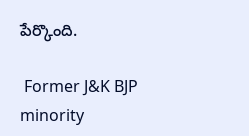పేర్కొంది.

 Former J&K BJP minority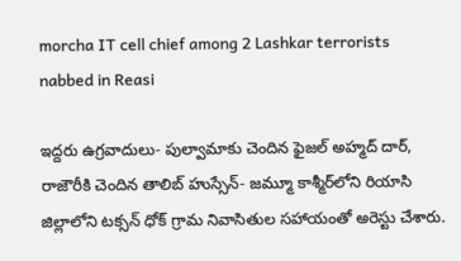morcha IT cell chief among 2 Lashkar terrorists nabbed in Reasi

ఇద్దరు ఉగ్రవాదులు- పుల్వామాకు చెందిన ఫైజల్ అహ్మద్ దార్, రాజౌరీకి చెందిన తాలిబ్ హుస్సేన్- జమ్మూ కాశ్మీర్‌లోని రియాసి జిల్లాలోని టక్సన్ ధోక్ గ్రామ నివాసితుల సహాయంతో అరెస్టు చేశారు.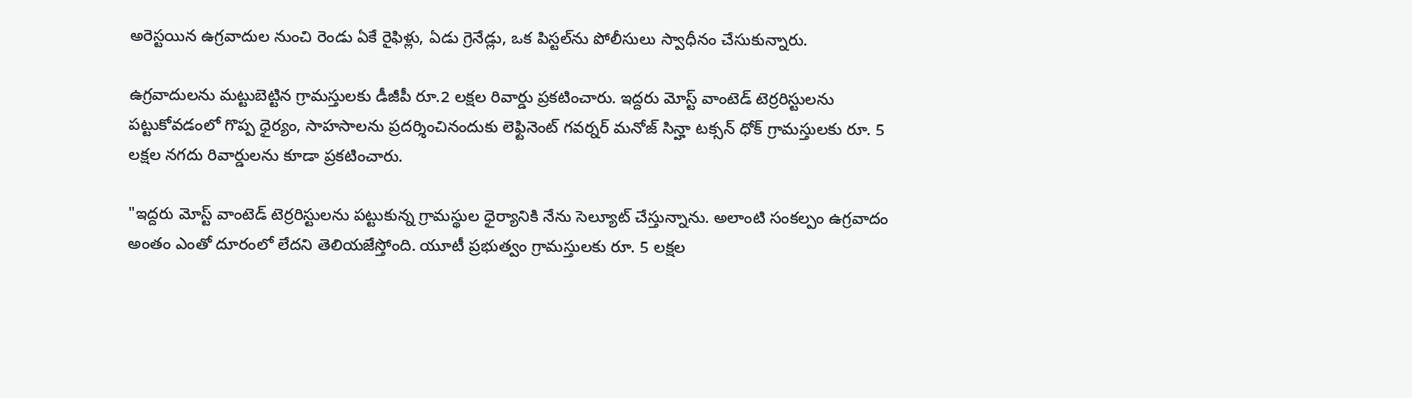అరెస్టయిన ఉగ్రవాదుల నుంచి రెండు ఏకే రైఫిళ్లు, ఏడు గ్రెనేడ్లు, ఒక పిస్టల్‌ను పోలీసులు స్వాధీనం చేసుకున్నారు.

ఉగ్రవాదులను మట్టుబెట్టిన గ్రామస్తులకు డీజీపీ రూ.2 లక్షల రివార్డు ప్రకటించారు. ఇద్దరు మోస్ట్ వాంటెడ్ టెర్రరిస్టులను పట్టుకోవడంలో గొప్ప ధైర్యం, సాహసాలను ప్రదర్శించినందుకు లెఫ్టినెంట్ గవర్నర్ మనోజ్ సిన్హా టక్సన్ ధోక్ గ్రామస్తులకు రూ. 5 లక్షల నగదు రివార్డులను కూడా ప్రకటించారు.

"ఇద్దరు మోస్ట్ వాంటెడ్ టెర్రరిస్టులను పట్టుకున్న గ్రామస్థుల ధైర్యానికి నేను సెల్యూట్ చేస్తున్నాను. అలాంటి సంకల్పం ఉగ్రవాదం అంతం ఎంతో దూరంలో లేదని తెలియజేస్తోంది. యూటీ ప్రభుత్వం గ్రామస్తులకు రూ. 5 లక్షల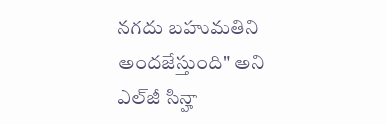నగదు బహుమతిని అందజేస్తుంది" అని ఎల్‌జీ సిన్హా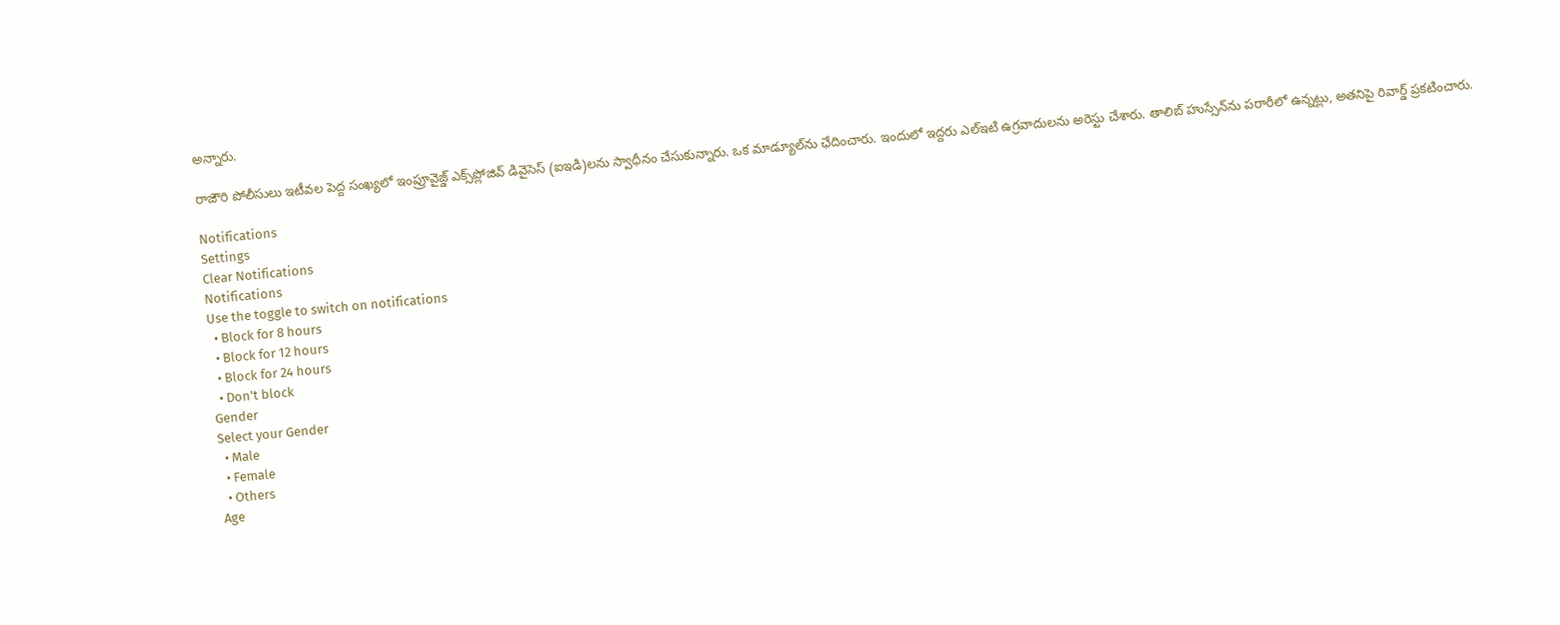అన్నారు.

రాజౌరి పోలీసులు ఇటీవల పెద్ద సంఖ్యలో ఇంప్రూవైజ్డ్ ఎక్స్‌ప్లోజివ్ డివైసెస్ (ఐఇడి)లను స్వాధీనం చేసుకున్నారు. ఒక మాడ్యూల్‌ను ఛేదించారు. ఇందులో ఇద్దరు ఎల్‌ఇటి ఉగ్రవాదులను అరెస్టు చేశారు. తాలిబ్ హుస్సేన్‌ను పరారీలో ఉన్నట్లు, అతనిపై రివార్డ్ ప్రకటించారు.

Notifications
Settings
Clear Notifications
Notifications
Use the toggle to switch on notifications
  • Block for 8 hours
  • Block for 12 hours
  • Block for 24 hours
  • Don't block
Gender
Select your Gender
  • Male
  • Female
  • Others
Age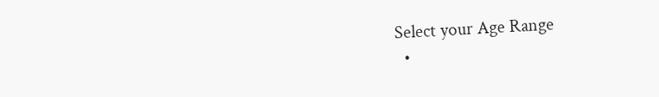Select your Age Range
  •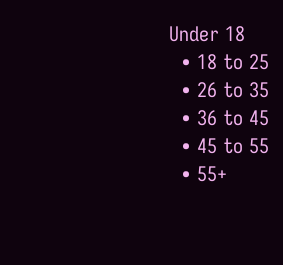Under 18
  • 18 to 25
  • 26 to 35
  • 36 to 45
  • 45 to 55
  • 55+